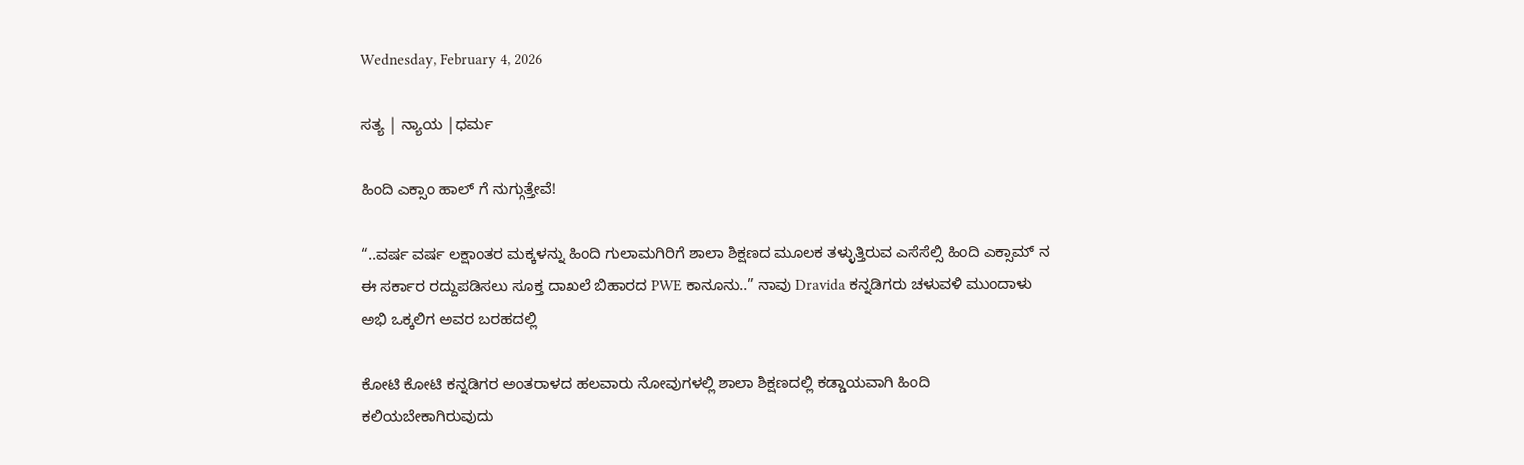Wednesday, February 4, 2026

ಸತ್ಯ | ನ್ಯಾಯ |ಧರ್ಮ

ಹಿಂದಿ ಎಕ್ಸಾಂ ಹಾಲ್ ಗೆ ನುಗ್ಗುತ್ತೇವೆ!

“..ವರ್ಷ ವರ್ಷ ಲಕ್ಷಾಂತರ ಮಕ್ಕಳನ್ನು ಹಿಂದಿ ಗುಲಾಮಗಿರಿಗೆ ಶಾಲಾ ಶಿಕ್ಷಣದ ಮೂಲಕ ತಳ್ಳುತ್ತಿರುವ ಎಸೆಸೆಲ್ಸಿ ಹಿಂದಿ ಎಕ್ಸಾಮ್ ನ ಈ ಸರ್ಕಾರ ರದ್ದುಪಡಿಸಲು ಸೂಕ್ತ ದಾಖಲೆ ಬಿಹಾರದ PWE ಕಾನೂನು..” ನಾವು Dravida ಕನ್ನಡಿಗರು ಚಳುವಳಿ ಮುಂದಾಳು ಅಭಿ ಒಕ್ಕಲಿಗ ಅವರ ಬರಹದಲ್ಲಿ

ಕೋಟಿ ಕೋಟಿ ಕನ್ನಡಿಗರ ಅಂತರಾಳದ ಹಲವಾರು ನೋವುಗಳಲ್ಲಿ ಶಾಲಾ ಶಿಕ್ಷಣದಲ್ಲಿ ಕಡ್ಡಾಯವಾಗಿ ಹಿಂದಿ ಕಲಿಯಬೇಕಾಗಿರುವುದು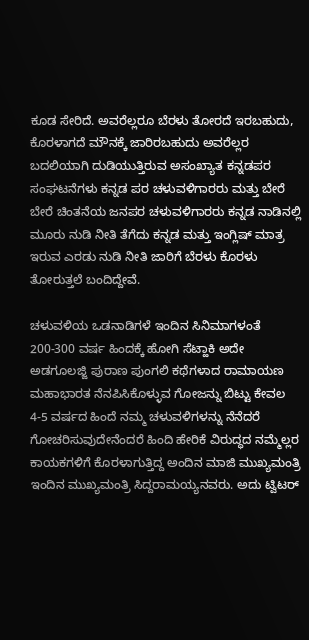ಕೂಡ ಸೇರಿದೆ. ಅವರೆಲ್ಲರೂ ಬೆರಳು ತೋರದೆ ಇರಬಹುದು, ಕೊರಳಾಗದೆ ಮೌನಕ್ಕೆ ಜಾರಿರಬಹುದು ಅವರೆಲ್ಲರ ಬದಲಿಯಾಗಿ ದುಡಿಯುತ್ತಿರುವ ಅಸಂಖ್ಯಾತ ಕನ್ನಡಪರ ಸಂಘಟನೆಗಳು ಕನ್ನಡ ಪರ ಚಳುವಳಿಗಾರರು ಮತ್ತು ಬೇರೆ ಬೇರೆ ಚಿಂತನೆಯ ಜನಪರ ಚಳುವಳಿಗಾರರು ಕನ್ನಡ ನಾಡಿನಲ್ಲಿ ಮೂರು ನುಡಿ ನೀತಿ ತೆಗೆದು ಕನ್ನಡ ಮತ್ತು ಇಂಗ್ಲಿಷ್ ಮಾತ್ರ ಇರುವ ಎರಡು ನುಡಿ ನೀತಿ ಜಾರಿಗೆ ಬೆರಳು ಕೊರಳು ತೋರುತ್ತಲೆ ಬಂದಿದ್ದೇವೆ.

ಚಳುವಳಿಯ ಒಡನಾಡಿಗಳೆ ಇಂದಿನ ಸಿನಿಮಾಗಳಂತೆ 200-300 ವರ್ಷ ಹಿಂದಕ್ಕೆ ಹೋಗಿ ಸೆಟ್ಹಾಕಿ ಅದೇ ಅಡಗೂಲಜ್ಜಿ ಪುರಾಣ ಪುಂಗಲಿ ಕಥೆಗಳಾದ ರಾಮಾಯಣ ಮಹಾಭಾರತ ನೆನಪಿಸಿಕೊಳ್ಳುವ ಗೋಜನ್ನು ಬಿಟ್ಟು ಕೇವಲ 4-5 ವರ್ಷದ ಹಿಂದೆ ನಮ್ಮ ಚಳುವಳಿಗಳನ್ನು ನೆನೆದರೆ ಗೋಚರಿಸುವುದೇನೆಂದರೆ ಹಿಂದಿ ಹೇರಿಕೆ ವಿರುದ್ಧದ ನಮ್ಮೆಲ್ಲರ ಕಾಯಕಗಳಿಗೆ ಕೊರಳಾಗುತ್ತಿದ್ದ ಅಂದಿನ ಮಾಜಿ ಮುಖ್ಯಮಂತ್ರಿ ಇಂದಿನ ಮುಖ್ಯಮಂತ್ರಿ ಸಿದ್ದರಾಮಯ್ಯನವರು. ಅದು ಟ್ವಿಟರ್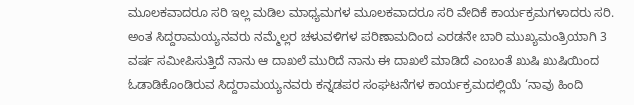ಮೂಲಕವಾದರೂ ಸರಿ ಇಲ್ಲ ಮಡಿಲ ಮಾಧ್ಯಮಗಳ ಮೂಲಕವಾದರೂ ಸರಿ ವೇದಿಕೆ ಕಾರ್ಯಕ್ರಮಗಳಾದರು ಸರಿ. ಅಂತ ಸಿದ್ದರಾಮಯ್ಯನವರು ನಮ್ಮೆಲ್ಲರ ಚಳುವಳಿಗಳ ಪರಿಣಾಮದಿಂದ ಎರಡನೇ ಬಾರಿ ಮುಖ್ಯಮಂತ್ರಿಯಾಗಿ 3 ವರ್ಷ ಸಮೀಪಿಸುತ್ತಿದೆ ನಾನು ಆ ದಾಖಲೆ ಮುರಿದೆ ನಾನು ಈ ದಾಖಲೆ ಮಾಡಿದೆ ಎಂಬಂತೆ ಖುಷಿ ಖುಷಿಯಿಂದ ಓಡಾಡಿಕೊಂಡಿರುವ ಸಿದ್ದರಾಮಯ್ಯನವರು ಕನ್ನಡಪರ ಸಂಘಟನೆಗಳ ಕಾರ್ಯಕ್ರಮದಲ್ಲಿಯೆ ‘ನಾವು ಹಿಂದಿ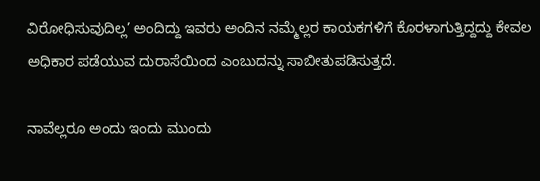ವಿರೋಧಿಸುವುದಿಲ್ಲ’ ಅಂದಿದ್ದು ಇವರು ಅಂದಿನ ನಮ್ಮೆಲ್ಲರ ಕಾಯಕಗಳಿಗೆ ಕೊರಳಾಗುತ್ತಿದ್ದದ್ದು ಕೇವಲ ಅಧಿಕಾರ ಪಡೆಯುವ ದುರಾಸೆಯಿಂದ ಎಂಬುದನ್ನು ಸಾಬೀತುಪಡಿಸುತ್ತದೆ.

ನಾವೆಲ್ಲರೂ ಅಂದು ಇಂದು ಮುಂದು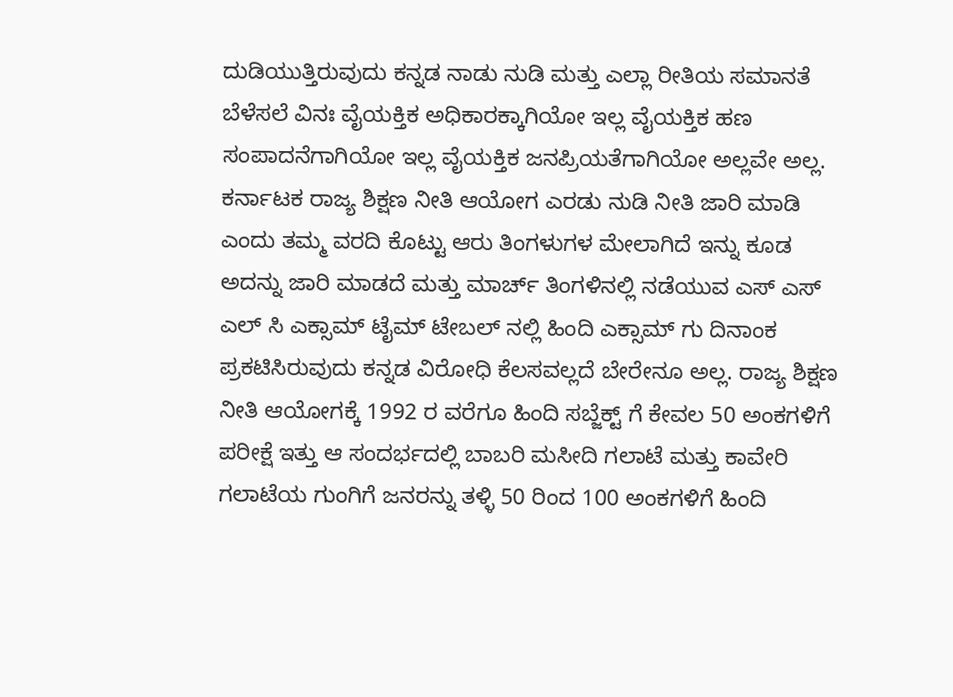ದುಡಿಯುತ್ತಿರುವುದು ಕನ್ನಡ ನಾಡು ನುಡಿ ಮತ್ತು ಎಲ್ಲಾ ರೀತಿಯ ಸಮಾನತೆ ಬೆಳೆಸಲೆ ವಿನಃ ವೈಯಕ್ತಿಕ ಅಧಿಕಾರಕ್ಕಾಗಿಯೋ ಇಲ್ಲ ವೈಯಕ್ತಿಕ ಹಣ ಸಂಪಾದನೆಗಾಗಿಯೋ ಇಲ್ಲ ವೈಯಕ್ತಿಕ ಜನಪ್ರಿಯತೆಗಾಗಿಯೋ ಅಲ್ಲವೇ ಅಲ್ಲ. ಕರ್ನಾಟಕ ರಾಜ್ಯ ಶಿಕ್ಷಣ ನೀತಿ ಆಯೋಗ ಎರಡು ನುಡಿ ನೀತಿ ಜಾರಿ ಮಾಡಿ ಎಂದು ತಮ್ಮ ವರದಿ ಕೊಟ್ಟು ಆರು ತಿಂಗಳುಗಳ ಮೇಲಾಗಿದೆ ಇನ್ನು ಕೂಡ ಅದನ್ನು ಜಾರಿ ಮಾಡದೆ ಮತ್ತು ಮಾರ್ಚ್ ತಿಂಗಳಿನಲ್ಲಿ ನಡೆಯುವ ಎಸ್ ಎಸ್ ಎಲ್ ಸಿ ಎಕ್ಸಾಮ್ ಟೈಮ್ ಟೇಬಲ್ ನಲ್ಲಿ ಹಿಂದಿ ಎಕ್ಸಾಮ್ ಗು ದಿನಾಂಕ ಪ್ರಕಟಿಸಿರುವುದು ಕನ್ನಡ ವಿರೋಧಿ ಕೆಲಸವಲ್ಲದೆ ಬೇರೇನೂ ಅಲ್ಲ. ರಾಜ್ಯ ಶಿಕ್ಷಣ ನೀತಿ ಆಯೋಗಕ್ಕೆ 1992 ರ ವರೆಗೂ ಹಿಂದಿ ಸಬ್ಜೆಕ್ಟ್ ಗೆ ಕೇವಲ 50 ಅಂಕಗಳಿಗೆ ಪರೀಕ್ಷೆ ಇತ್ತು ಆ ಸಂದರ್ಭದಲ್ಲಿ ಬಾಬರಿ ಮಸೀದಿ ಗಲಾಟೆ ಮತ್ತು ಕಾವೇರಿ ಗಲಾಟೆಯ ಗುಂಗಿಗೆ ಜನರನ್ನು ತಳ್ಳಿ 50 ರಿಂದ 100 ಅಂಕಗಳಿಗೆ ಹಿಂದಿ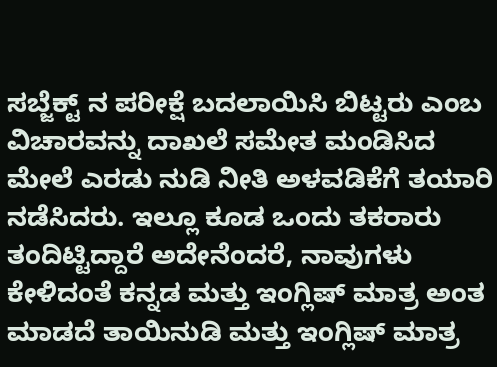ಸಬ್ಜೆಕ್ಟ್ ನ ಪರೀಕ್ಷೆ ಬದಲಾಯಿಸಿ ಬಿಟ್ಟರು ಎಂಬ ವಿಚಾರವನ್ನು ದಾಖಲೆ ಸಮೇತ ಮಂಡಿಸಿದ ಮೇಲೆ ಎರಡು ನುಡಿ ನೀತಿ ಅಳವಡಿಕೆಗೆ ತಯಾರಿ ನಡೆಸಿದರು. ಇಲ್ಲೂ ಕೂಡ ಒಂದು ತಕರಾರು ತಂದಿಟ್ಟಿದ್ದಾರೆ ಅದೇನೆಂದರೆ, ನಾವುಗಳು ಕೇಳಿದಂತೆ ಕನ್ನಡ ಮತ್ತು ಇಂಗ್ಲಿಷ್ ಮಾತ್ರ ಅಂತ ಮಾಡದೆ ತಾಯಿನುಡಿ ಮತ್ತು ಇಂಗ್ಲಿಷ್ ಮಾತ್ರ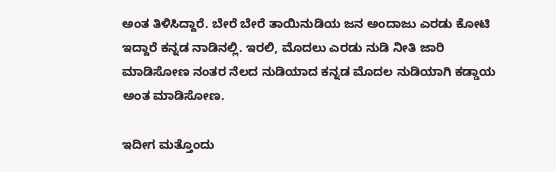ಅಂತ ತಿಳಿಸಿದ್ದಾರೆ. ಬೇರೆ ಬೇರೆ ತಾಯಿನುಡಿಯ ಜನ ಅಂದಾಜು ಎರಡು ಕೋಟಿ ಇದ್ದಾರೆ ಕನ್ನಡ ನಾಡಿನಲ್ಲಿ. ಇರಲಿ, ಮೊದಲು ಎರಡು ನುಡಿ ನೀತಿ ಜಾರಿ ಮಾಡಿಸೋಣ ನಂತರ ನೆಲದ ನುಡಿಯಾದ ಕನ್ನಡ ಮೊದಲ ನುಡಿಯಾಗಿ ಕಡ್ಡಾಯ ಅಂತ ಮಾಡಿಸೋಣ.

ಇದೀಗ ಮತ್ತೊಂದು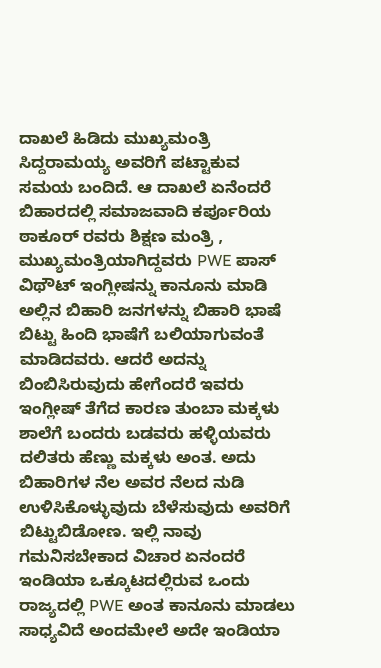ದಾಖಲೆ ಹಿಡಿದು ಮುಖ್ಯಮಂತ್ರಿ ಸಿದ್ದರಾಮಯ್ಯ ಅವರಿಗೆ ಪಟ್ಟಾಕುವ ಸಮಯ ಬಂದಿದೆ. ಆ ದಾಖಲೆ ಏನೆಂದರೆ ಬಿಹಾರದಲ್ಲಿ ಸಮಾಜವಾದಿ ಕರ್ಪೂರಿಯ ಠಾಕೂರ್ ರವರು ಶಿಕ್ಷಣ ಮಂತ್ರಿ , ಮುಖ್ಯಮಂತ್ರಿಯಾಗಿದ್ದವರು PWE ಪಾಸ್ ವಿಥೌಟ್ ಇಂಗ್ಲೀಷನ್ನು ಕಾನೂನು ಮಾಡಿ ಅಲ್ಲಿನ ಬಿಹಾರಿ ಜನಗಳನ್ನು ಬಿಹಾರಿ ಭಾಷೆ ಬಿಟ್ಟು ಹಿಂದಿ ಭಾಷೆಗೆ ಬಲಿಯಾಗುವಂತೆ ಮಾಡಿದವರು. ಆದರೆ ಅದನ್ನು ಬಿಂಬಿಸಿರುವುದು ಹೇಗೆಂದರೆ ಇವರು ಇಂಗ್ಲೀಷ್ ತೆಗೆದ ಕಾರಣ ತುಂಬಾ ಮಕ್ಕಳು ಶಾಲೆಗೆ ಬಂದರು ಬಡವರು ಹಳ್ಳಿಯವರು ದಲಿತರು ಹೆಣ್ಣು ಮಕ್ಕಳು ಅಂತ. ಅದು ಬಿಹಾರಿಗಳ ನೆಲ ಅವರ ನೆಲದ ನುಡಿ ಉಳಿಸಿಕೊಳ್ಳುವುದು ಬೆಳೆಸುವುದು ಅವರಿಗೆ ಬಿಟ್ಟುಬಿಡೋಣ. ಇಲ್ಲಿ ನಾವು ಗಮನಿಸಬೇಕಾದ ವಿಚಾರ ಏನಂದರೆ ಇಂಡಿಯಾ ಒಕ್ಕೂಟದಲ್ಲಿರುವ ಒಂದು ರಾಜ್ಯದಲ್ಲಿ PWE ಅಂತ ಕಾನೂನು ಮಾಡಲು ಸಾಧ್ಯವಿದೆ ಅಂದಮೇಲೆ ಅದೇ ಇಂಡಿಯಾ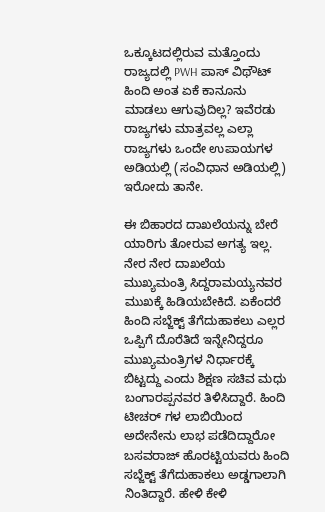ಒಕ್ಕೂಟದಲ್ಲಿರುವ ಮತ್ತೊಂದು ರಾಜ್ಯದಲ್ಲಿ PWH ಪಾಸ್ ವಿಥೌಟ್ ಹಿಂದಿ ಅಂತ ಏಕೆ ಕಾನೂನು ಮಾಡಲು ಆಗುವುದಿಲ್ಲ? ಇವೆರಡು ರಾಜ್ಯಗಳು ಮಾತ್ರವಲ್ಲ ಎಲ್ಲಾ ರಾಜ್ಯಗಳು ಒಂದೇ ಉಪಾಯಗಳ ಅಡಿಯಲ್ಲಿ (ಸಂವಿಧಾನ ಅಡಿಯಲ್ಲಿ) ಇರೋದು ತಾನೇ.

ಈ ಬಿಹಾರದ ದಾಖಲೆಯನ್ನು ಬೇರೆ ಯಾರಿಗು ತೋರುವ ಅಗತ್ಯ ಇಲ್ಲ. ನೇರ ನೇರ ದಾಖಲೆಯ ಮುಖ್ಯಮಂತ್ರಿ ಸಿದ್ದರಾಮಯ್ಯನವರ ಮುಖಕ್ಕೆ ಹಿಡಿಯಬೇಕಿದೆ. ಏಕೆಂದರೆ ಹಿಂದಿ ಸಬ್ಜೆಕ್ಟ್ ತೆಗೆದುಹಾಕಲು ಎಲ್ಲರ ಒಪ್ಪಿಗೆ ದೊರೆತಿದೆ ಇನ್ನೇನಿದ್ದರೂ ಮುಖ್ಯಮಂತ್ರಿಗಳ ನಿರ್ಧಾರಕ್ಕೆ ಬಿಟ್ಟದ್ದು ಎಂದು ಶಿಕ್ಷಣ ಸಚಿವ ಮಧು ಬಂಗಾರಪ್ಪನವರ ತಿಳಿಸಿದ್ದಾರೆ. ಹಿಂದಿ ಟೀಚರ್ ಗಳ ಲಾಬಿಯಿಂದ ಅದೇನೇನು ಲಾಭ ಪಡೆದಿದ್ದಾರೋ ಬಸವರಾಜ್ ಹೊರಟ್ಟಿಯವರು ಹಿಂದಿ ಸಬ್ಜೆಕ್ಟ್ ತೆಗೆದುಹಾಕಲು ಅಡ್ಡಗಾಲಾಗಿ ನಿಂತಿದ್ದಾರೆ. ಹೇಳಿ ಕೇಳಿ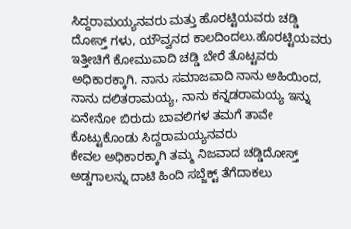ಸಿದ್ದರಾಮಯ್ಯನವರು ಮತ್ತು ಹೊರಟ್ಟಿಯವರು ಚಡ್ಡಿ ದೋಸ್ತ್ ಗಳು, ಯೌವ್ವನದ ಕಾಲದಿಂದಲು.ಹೊರಟ್ಟಿಯವರು ಇತ್ತೀಚಿಗೆ ಕೋಮುವಾದಿ ಚಡ್ಡಿ ಬೇರೆ ತೊಟ್ಟವರು ಅಧಿಕಾರಕ್ಕಾಗಿ. ನಾನು ಸಮಾಜವಾದಿ ನಾನು ಅಹಿಯಿಂದ, ನಾನು ದಲಿತರಾಮಯ್ಯ, ನಾನು ಕನ್ನಡರಾಮಯ್ಯ ಇನ್ನು ಏನೇನೋ ಬಿರುದು ಬಾವಲಿಗಳ ತಮಗೆ ತಾವೇ ಕೊಟ್ಟುಕೊಂಡು ಸಿದ್ದರಾಮಯ್ಯನವರು
ಕೇವಲ ಅಧಿಕಾರಕ್ಕಾಗಿ ತಮ್ಮ ನಿಜವಾದ ಚಡ್ಡಿದೋಸ್ತ್ ಅಡ್ಡಗಾಲನ್ನು ದಾಟಿ ಹಿಂದಿ ಸಬ್ಜೆಕ್ಟ್ ತೆಗೆದಾಕಲು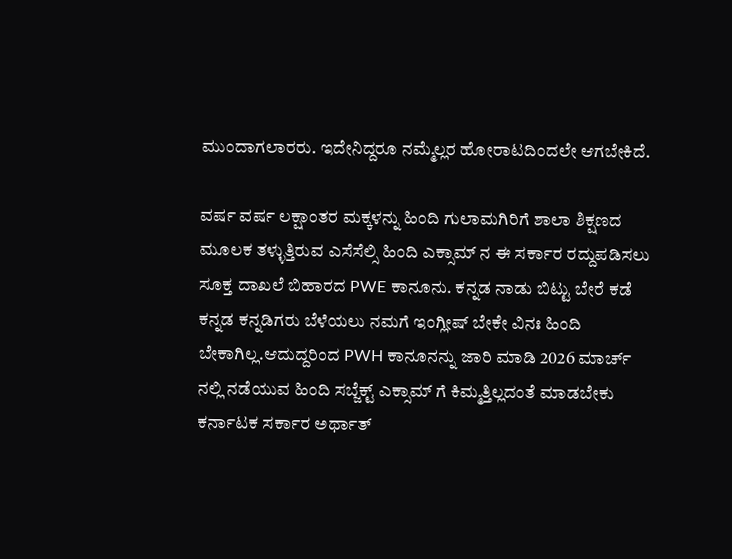ಮುಂದಾಗಲಾರರು. ಇದೇನಿದ್ದರೂ ನಮ್ಮೆಲ್ಲರ ಹೋರಾಟದಿಂದಲೇ ಆಗಬೇಕಿದೆ.

ವರ್ಷ ವರ್ಷ ಲಕ್ಷಾಂತರ ಮಕ್ಕಳನ್ನು ಹಿಂದಿ ಗುಲಾಮಗಿರಿಗೆ ಶಾಲಾ ಶಿಕ್ಷಣದ ಮೂಲಕ ತಳ್ಳುತ್ತಿರುವ ಎಸೆಸೆಲ್ಸಿ ಹಿಂದಿ ಎಕ್ಸಾಮ್ ನ ಈ ಸರ್ಕಾರ ರದ್ದುಪಡಿಸಲು ಸೂಕ್ತ ದಾಖಲೆ ಬಿಹಾರದ PWE ಕಾನೂನು. ಕನ್ನಡ ನಾಡು ಬಿಟ್ಟು ಬೇರೆ ಕಡೆ ಕನ್ನಡ ಕನ್ನಡಿಗರು ಬೆಳೆಯಲು ನಮಗೆ ಇಂಗ್ಲೀಷ್ ಬೇಕೇ ವಿನಃ ಹಿಂದಿ ಬೇಕಾಗಿಲ್ಲ.ಆದುದ್ದರಿಂದ PWH ಕಾನೂನನ್ನು ಜಾರಿ ಮಾಡಿ 2026 ಮಾರ್ಚ್ ನಲ್ಲಿ ನಡೆಯುವ ಹಿಂದಿ ಸಬ್ಜೆಕ್ಟ್ ಎಕ್ಸಾಮ್ ಗೆ ಕಿಮ್ಮತ್ತಿಲ್ಲದಂತೆ ಮಾಡಬೇಕು ಕರ್ನಾಟಕ ಸರ್ಕಾರ ಅರ್ಥಾತ್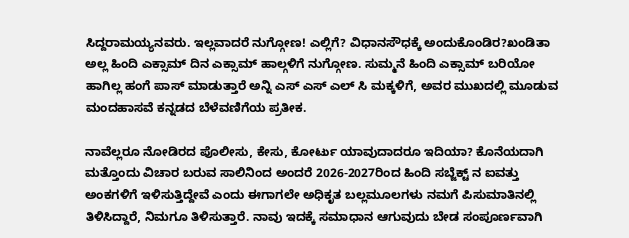ಸಿದ್ದರಾಮಯ್ಯನವರು. ಇಲ್ಲವಾದರೆ ನುಗ್ಗೋಣ! ಎಲ್ಲಿಗೆ? ವಿಧಾನಸೌಧಕ್ಕೆ ಅಂದುಕೊಂಡಿರ?ಖಂಡಿತಾ ಅಲ್ಲ ಹಿಂದಿ ಎಕ್ಸಾಮ್ ದಿನ ಎಕ್ಸಾಮ್ ಹಾಲ್ಗಳಿಗೆ ನುಗ್ಗೋಣ. ಸುಮ್ಮನೆ ಹಿಂದಿ ಎಕ್ಸಾಮ್ ಬರಿಯೋ ಹಾಗಿಲ್ಲ ಹಂಗೆ ಪಾಸ್ ಮಾಡುತ್ತಾರೆ ಅನ್ನಿ ಎಸ್ ಎಸ್ ಎಲ್ ಸಿ ಮಕ್ಕಳಿಗೆ, ಅವರ ಮುಖದಲ್ಲಿ ಮೂಡುವ ಮಂದಹಾಸವೆ ಕನ್ನಡದ ಬೆಳೆವಣಿಗೆಯ ಪ್ರತೀಕ.

ನಾವೆಲ್ಲರೂ ನೋಡಿರದ ಪೊಲೀಸು, ಕೇಸು, ಕೋರ್ಟು ಯಾವುದಾದರೂ ಇದಿಯಾ? ಕೊನೆಯದಾಗಿ ಮತ್ತೊಂದು ವಿಚಾರ ಬರುವ ಸಾಲಿನಿಂದ ಅಂದರೆ 2026-2027ರಿಂದ ಹಿಂದಿ ಸಬ್ಜೆಕ್ಟ್ ನ ಐವತ್ತು ಅಂಕಗಳಿಗೆ ಇಳಿಸುತ್ತಿದ್ದೇವೆ ಎಂದು ಈಗಾಗಲೇ ಅಧಿಕೃತ ಬಲ್ಲಮೂಲಗಳು ನಮಗೆ ಪಿಸುಮಾತಿನಲ್ಲಿ ತಿಳಿಸಿದ್ದಾರೆ, ನಿಮಗೂ ತಿಳಿಸುತ್ತಾರೆ. ನಾವು ಇದಕ್ಕೆ ಸಮಾಧಾನ ಆಗುವುದು ಬೇಡ ಸಂಪೂರ್ಣವಾಗಿ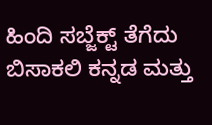ಹಿಂದಿ ಸಬ್ಜೆಕ್ಟ್ ತೆಗೆದು ಬಿಸಾಕಲಿ ಕನ್ನಡ ಮತ್ತು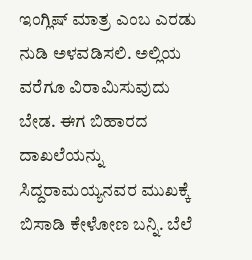ಇಂಗ್ಲಿಷ್ ಮಾತ್ರ ಎಂಬ ಎರಡು ನುಡಿ ಅಳವಡಿಸಲಿ. ಅಲ್ಲಿಯ ವರೆಗೂ ವಿರಾಮಿಸುವುದು ಬೇಡ. ಈಗ ಬಿಹಾರದ ದಾಖಲೆಯನ್ನು ಸಿದ್ದರಾಮಯ್ಯನವರ ಮುಖಕ್ಕೆ ಬಿಸಾಡಿ ಕೇಳೋಣ ಬನ್ನಿ. ಬೆಲೆ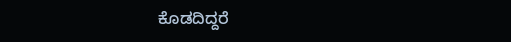ಕೊಡದಿದ್ದರೆ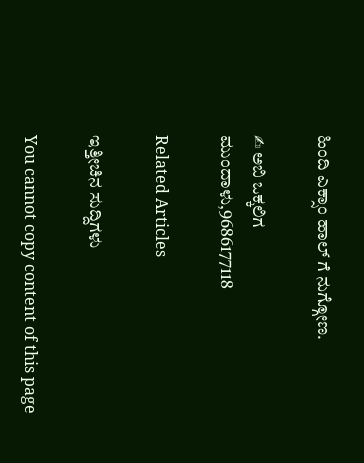ಹಿಂದಿ ಎಕ್ಸಾಂ ಹಾಲ್ ಗೆ ನುಗ್ಗೋಣ.

✍ ಅಬಿ ಒಕ್ಕಲಿಗ
ಮುಂದಾಳು,9686177118

Related Articles

ಇತ್ತೀಚಿನ ಸುದ್ದಿಗಳು

You cannot copy content of this page